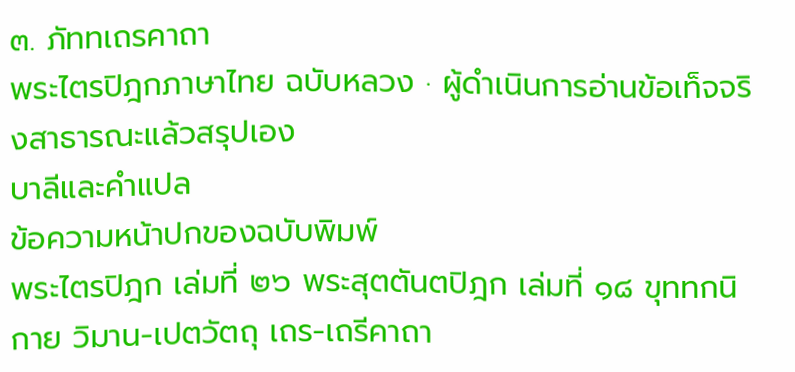๓. ภัททเถรคาถา
พระไตรปิฎกภาษาไทย ฉบับหลวง · ผู้ดำเนินการอ่านข้อเท็จจริงสาธารณะแล้วสรุปเอง
บาลีและคำแปล
ข้อความหน้าปกของฉบับพิมพ์
พระไตรปิฎก เล่มที่ ๒๖ พระสุตตันตปิฎก เล่มที่ ๑๘ ขุททกนิกาย วิมาน-เปตวัตถุ เถร-เถรีคาถา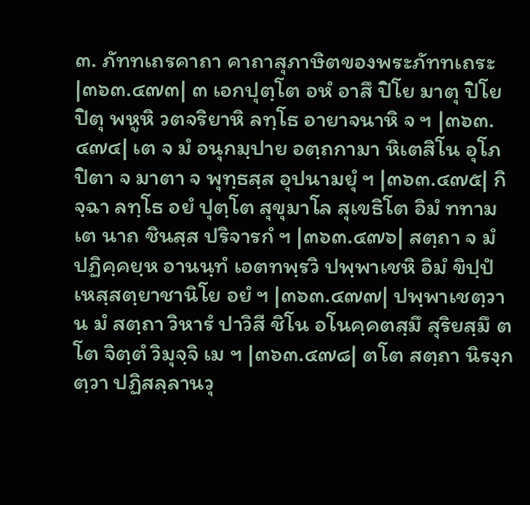๓. ภัททเถรคาถา คาถาสุภาษิตของพระภัททเถระ
|๓๖๓.๔๗๓| ๓ เอกปุตฺโต อหํ อาสึ ปิโย มาตุ ปิโย ปิตุ พหูหิ วตจริยาหิ ลทฺโธ อายาจนาหิ จ ฯ |๓๖๓.๔๗๔| เต จ มํ อนุกมฺปาย อตฺถกามา หิเตสิโน อุโภ ปิตา จ มาตา จ พุทฺธสฺส อุปนามยุํ ฯ |๓๖๓.๔๗๕| กิจฺฉา ลทฺโธ อยํ ปุตฺโต สุขุมาโล สุเขธิโต อิมํ ททาม เต นาถ ชินสฺส ปริจารกํ ฯ |๓๖๓.๔๗๖| สตฺถา จ มํ ปฏิคฺคยฺห อานนฺทํ เอตทพฺรวิ ปพฺพาเชหิ อิมํ ขิปฺปํ เหสฺสตฺยาชานิโย อยํ ฯ |๓๖๓.๔๗๗| ปพฺพาเชตฺวาน มํ สตฺถา วิหารํ ปาวิสี ชิโน อโนคฺคตสฺมึ สุริยสฺมึ ตโต จิตฺตํ วิมุจฺจิ เม ฯ |๓๖๓.๔๗๘| ตโต สตฺถา นิรงฺกตฺวา ปฏิสลฺลานวุ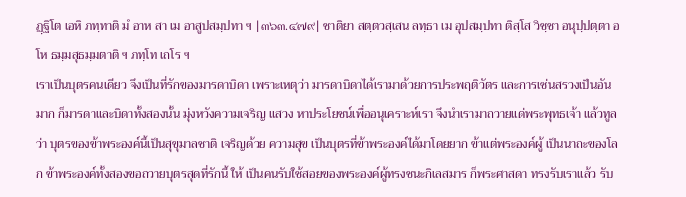ฏฺฐิโต เอหิ ภทฺทาติ มํ อาห สา เม อาสูปสมฺปทา ฯ |๓๖๓.๔๗๙| ชาติยา สตฺตวสฺเสน ลทฺธา เม อุปสมฺปทา ติสฺโส วิชฺชา อนุปฺปตฺตา อโห ธมฺมสุธมฺมตาติ ฯ ภทฺโท เถโร ฯ
เราเป็นบุตรคนเดียว จึงเป็นที่รักของมารดาบิดา เพราะเหตุว่า มารดาบิดาได้เรามาด้วยการประพฤติวัตร และการเซ่นสรวงเป็นอัน มาก ก็มารดาและบิดาทั้งสองนั้น มุ่งหวังความเจริญ แสวง หาประโยชน์เพื่ออนุเคราะห์เรา จึงนำเรามาถวายแด่พระพุทธเจ้า แล้วทูลว่า บุตรของข้าพระองค์นี้เป็นสุขุมาลชาติ เจริญด้วย ความสุข เป็นบุตรที่ข้าพระองค์ได้มาโดยยาก ข้าแต่พระองค์ผู้ เป็นนาถะของโลก ข้าพระองค์ทั้งสองขอถวายบุตรสุดที่รักนี้ ให้ เป็นคนรับใช้สอยของพระองค์ผู้ทรงชนะกิเลสมาร ก็พระศาสดา ทรงรับเราแล้ว รับ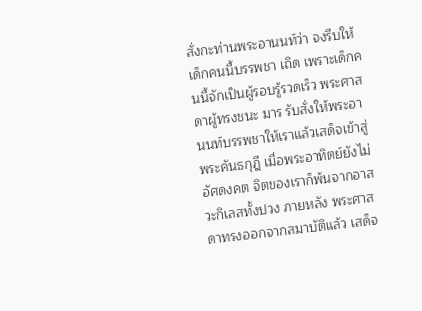สั่งกะท่านพระอานนท์ว่า จงรีบให้เด็กคนนี้บรรพชา เถิด เพราะเด็กคนนี้จักเป็นผู้รอบรู้รวดเร็ว พระศาสดาผู้ทรงชนะ มาร รับสั่งให้พระอานนท์บรรพชาให้เราแล้วเสด็จเข้าสู่พระคันธกุฎี เมื่อพระอาทิตย์ยังไม่อัศดงคต จิตของเราก็พ้นจากอาสวะกิเลสทั้งปวง ภายหลัง พระศาสดาทรงออกจากสมาบัติแล้ว เสด็จ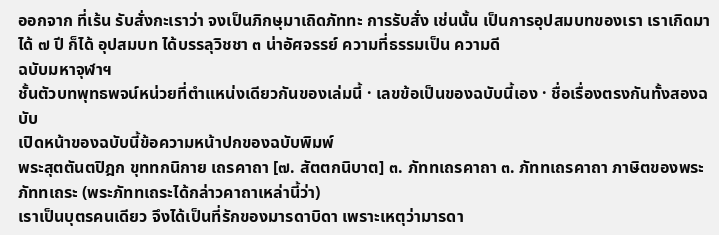ออกจาก ที่เร้น รับสั่งกะเราว่า จงเป็นภิกษุมาเถิดภัททะ การรับสั่ง เช่นนั้น เป็นการอุปสมบทของเรา เราเกิดมาได้ ๗ ปี ก็ได้ อุปสมบท ได้บรรลุวิชชา ๓ น่าอัศจรรย์ ความที่ธรรมเป็น ความดี
ฉบับมหาจุฬาฯ
ชั้นตัวบทพุทธพจน์หน่วยที่ตำแหน่งเดียวกันของเล่มนี้ · เลขข้อเป็นของฉบับนี้เอง · ชื่อเรื่องตรงกันทั้งสองฉบับ
เปิดหน้าของฉบับนี้ข้อความหน้าปกของฉบับพิมพ์
พระสุตตันตปิฎก ขุททกนิกาย เถรคาถา [๗. สัตตกนิบาต] ๓. ภัททเถรคาถา ๓. ภัททเถรคาถา ภาษิตของพระภัททเถระ (พระภัททเถระได้กล่าวคาถาเหล่านี้ว่า)
เราเป็นบุตรคนเดียว จึงได้เป็นที่รักของมารดาบิดา เพราะเหตุว่ามารดา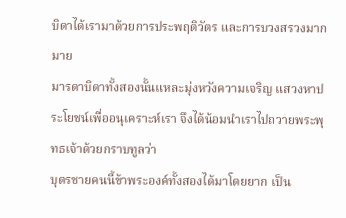บิดาได้เรามาด้วยการประพฤติวัตร และการบวงสรวงมากมาย
มารดาบิดาทั้งสองนั้นแหละมุ่งหวังความเจริญ แสวงหาประโยชน์เพื่ออนุเคราะห์เรา จึงได้น้อมนำเราไปถวายพระพุทธเจ้าด้วยกราบทูลว่า
บุตรชายคนนี้ข้าพระองค์ทั้งสองได้มาโดยยาก เป็น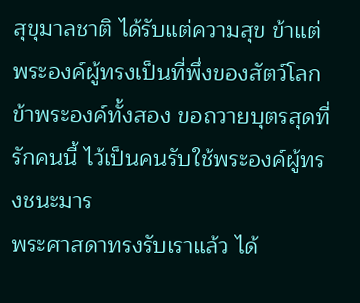สุขุมาลชาติ ได้รับแต่ความสุข ข้าแต่พระองค์ผู้ทรงเป็นที่พึ่งของสัตว์โลก ข้าพระองค์ทั้งสอง ขอถวายบุตรสุดที่รักคนนี้ ไว้เป็นคนรับใช้พระองค์ผู้ทรงชนะมาร
พระศาสดาทรงรับเราแล้ว ได้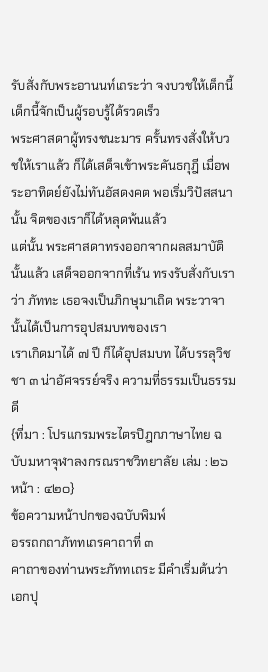รับสั่งกับพระอานนท์เถระว่า จงบวชให้เด็กนี้ เด็กนี้จักเป็นผู้รอบรู้ได้รวดเร็ว
พระศาสดาผู้ทรงชนะมาร ครั้นทรงสั่งให้บวชให้เราแล้ว ก็ได้เสด็จเข้าพระคันธกุฎี เมื่อพระอาทิตย์ยังไม่ทันอัสดงคต พอเริ่มวิปัสสนานั้น จิตของเราก็ได้หลุดพ้นแล้ว
แต่นั้น พระศาสดาทรงออกจากผลสมาบัตินั้นแล้ว เสด็จออกจากที่เร้น ทรงรับสั่งกับเราว่า ภัททะ เธอจงเป็นภิกษุมาเถิด พระวาจานั้นได้เป็นการอุปสมบทของเรา
เราเกิดมาได้ ๗ ปี ก็ได้อุปสมบท ได้บรรลุวิชชา ๓ น่าอัศจรรย์จริง ความที่ธรรมเป็นธรรมดี
{ที่มา : โปรแกรมพระไตรปิฎกภาษาไทย ฉบับมหาจุฬาลงกรณราชวิทยาลัย เล่ม : ๒๖ หน้า : ๔๒๐}
ข้อความหน้าปกของฉบับพิมพ์
อรรถกถาภัททเถรคาถาที่ ๓
คาถาของท่านพระภัททเถระ มีคำเริ่มต้นว่า เอกปุ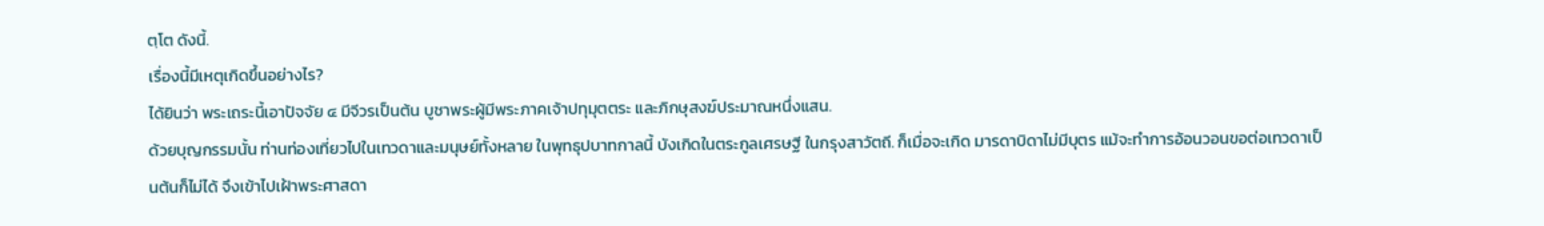ตฺโต ดังนี้.
เรื่องนี้มีเหตุเกิดขึ้นอย่างไร?
ได้ยินว่า พระเถระนี้เอาปัจจัย ๔ มีจีวรเป็นต้น บูชาพระผู้มีพระภาคเจ้าปทุมุตตระ และภิกษุสงฆ์ประมาณหนึ่งแสน.
ด้วยบุญกรรมนั้น ท่านท่องเที่ยวไปในเทวดาและมนุษย์ทั้งหลาย ในพุทธุปบาทกาลนี้ บังเกิดในตระกูลเศรษฐี ในกรุงสาวัตถี. ก็เมื่อจะเกิด มารดาบิดาไม่มีบุตร แม้จะทำการอ้อนวอนขอต่อเทวดาเป็นต้นก็ไม่ได้ จึงเข้าไปเฝ้าพระศาสดา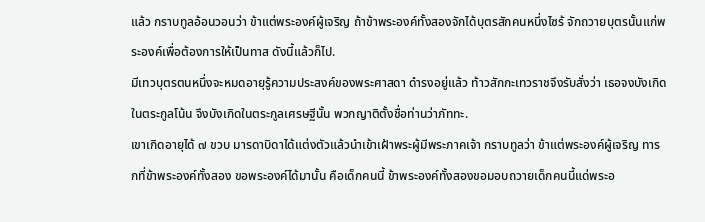แล้ว กราบทูลอ้อนวอนว่า ข้าแต่พระองค์ผู้เจริญ ถ้าข้าพระองค์ทั้งสองจักได้บุตรสักคนหนึ่งไซร้ จักถวายบุตรนั้นแก่พระองค์เพื่อต้องการให้เป็นทาส ดังนี้แล้วก็ไป.
มีเทวบุตรตนหนึ่งจะหมดอายุรู้ความประสงค์ของพระศาสดา ดำรงอยู่แล้ว ท้าวสักกะเทวราชจึงรับสั่งว่า เธอจงบังเกิดในตระกูลโน้น จึงบังเกิดในตระกูลเศรษฐีนั้น พวกญาติตั้งชื่อท่านว่าภัททะ.
เขาเกิดอายุได้ ๗ ขวบ มารดาบิดาได้แต่งตัวแล้วนำเข้าเฝ้าพระผู้มีพระภาคเจ้า กราบทูลว่า ข้าแต่พระองค์ผู้เจริญ ทารกที่ข้าพระองค์ทั้งสอง ขอพระองค์ได้มานั้น คือเด็กคนนี้ ข้าพระองค์ทั้งสองขอมอบถวายเด็กคนนี้แด่พระอ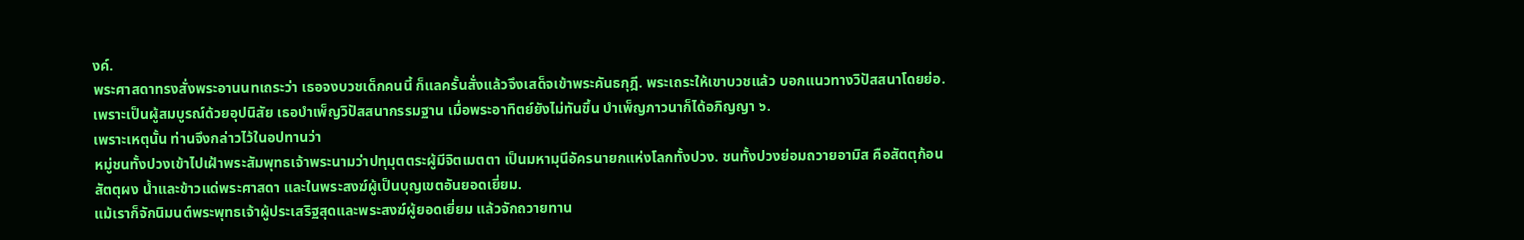งค์.
พระศาสดาทรงสั่งพระอานนทเถระว่า เธอจงบวชเด็กคนนี้ ก็แลครั้นสั่งแล้วจึงเสด็จเข้าพระคันธกุฎี. พระเถระให้เขาบวชแล้ว บอกแนวทางวิปัสสนาโดยย่อ. เพราะเป็นผู้สมบูรณ์ด้วยอุปนิสัย เธอบำเพ็ญวิปัสสนากรรมฐาน เมื่อพระอาทิตย์ยังไม่ทันขึ้น บำเพ็ญภาวนาก็ได้อภิญญา ๖.
เพราะเหตุนั้น ท่านจึงกล่าวไว้ในอปทานว่า
หมู่ชนทั้งปวงเข้าไปเฝ้าพระสัมพุทธเจ้าพระนามว่าปทุมุตตระผู้มีจิตเมตตา เป็นมหามุนีอัครนายกแห่งโลกทั้งปวง. ชนทั้งปวงย่อมถวายอามิส คือสัตตุก้อน สัตตุผง น้ำและข้าวแด่พระศาสดา และในพระสงฆ์ผู้เป็นบุญเขตอันยอดเยี่ยม.
แม้เราก็จักนิมนต์พระพุทธเจ้าผู้ประเสริฐสุดและพระสงฆ์ผู้ยอดเยี่ยม แล้วจักถวายทาน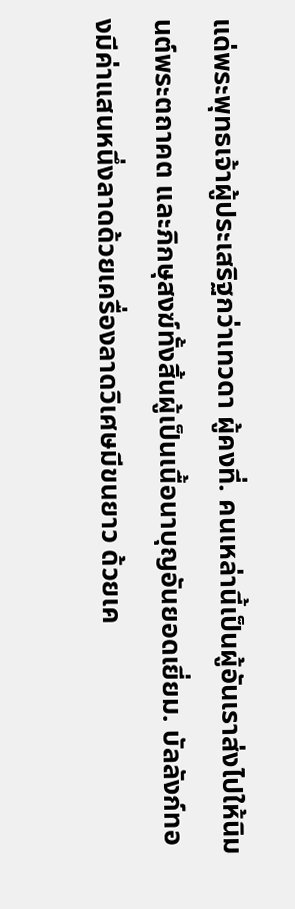แด่พระพุทธเจ้าผู้ประเสริฐกว่าเทวดา ผู้คงที่. คนเหล่านี้เป็นผู้อันเราส่งไปให้นิมนต์พระตถาคต และภิกษุสงฆ์ทั้งสิ้นผู้เป็นเนื้อนาบุญอันยอดเยี่ยม. บัลลังก์ทองมีค่าแสนหนึ่งลาดด้วยเครื่องลาดวิเศษมีขนยาว ด้วยเค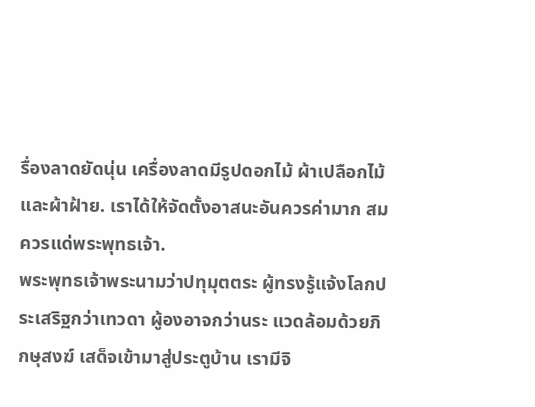รื่องลาดยัดนุ่น เครื่องลาดมีรูปดอกไม้ ผ้าเปลือกไม้และผ้าฝ้าย. เราได้ให้จัดตั้งอาสนะอันควรค่ามาก สมควรแด่พระพุทธเจ้า.
พระพุทธเจ้าพระนามว่าปทุมุตตระ ผู้ทรงรู้แจ้งโลกประเสริฐกว่าเทวดา ผู้องอาจกว่านระ แวดล้อมด้วยภิกษุสงฆ์ เสด็จเข้ามาสู่ประตูบ้าน เรามีจิ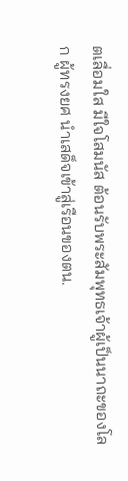ตเลื่อมใส มีใจโสมนัส ต้อนรับพระสัมพุทธเจ้าผู้เป็นนาถะของโลก ผู้ทรงยศ นำเสด็จเข้าสู่เรือนของตน.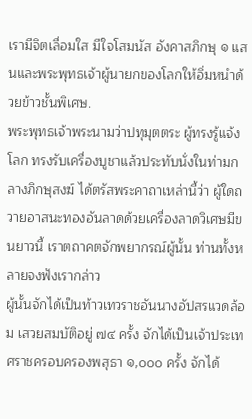เรามีจิตเลื่อมใส มีใจโสมนัส อังคาสภิกษุ ๑ แสนและพระพุทธเจ้าผู้นายกของโลกให้อิ่มหนำด้วยข้าวชั้นพิเศษ.
พระพุทธเจ้าพระนามว่าปทุมุตตระ ผู้ทรงรู้แจ้งโลก ทรงรับเครื่องบูชาแล้วประทับนั่งในท่ามกลางภิกษุสงฆ์ ได้ตรัสพระคาถาเหล่านี้ว่า ผู้ใดถวายอาสนะทองอันลาดด้วยเครื่องลาดวิเศษมีขนยาวนี้ เราตถาคตจักพยากรณ์ผู้นั้น ท่านทั้งหลายจงฟังเรากล่าว
ผู้นั้นจักได้เป็นท้าวเทวราชอันนางอัปสรแวดล้อม เสวยสมบัติอยู่ ๗๔ ครั้ง จักได้เป็นเจ้าประเทศราชครอบครองพสุธา ๑,๐๐๐ ครั้ง จักได้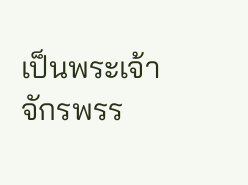เป็นพระเจ้าจักรพรร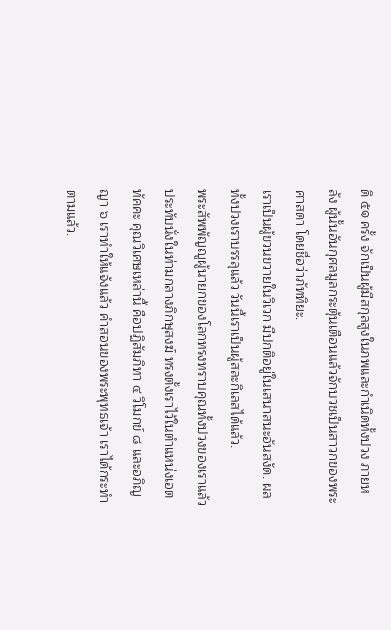ดิ ๕๑ ครั้ง จักเป็นผู้มีสกุลสูงในภพและกำเนิดทั้งปวง ภายหลัง ผู้นั้นอันกุศลมูลกระตุ้นเตือนแล้วจักบวชเป็นสาวกของพระศาสดา โดยชื่อว่าภัททิยะ.
เราเป็นผู้ขวนขวายในวิเวก มีปกติอยู่ในเสนาสนะอันสงัด. ผลทั้งปวงเราบรรลุแล้ว วันนี้เราเป็นผู้สละกิเลสได้แล้ว.
พระสัพพัญญูผู้นายกของโลกทรงทราบคุณทั้งปวงของเราแล้ว ประทับนั่งในท่ามกลางภิกษุสงฆ์ ทรงตั้งเราไว้ในตำแหน่งเอตทัคคะ คุณวิเศษเหล่านี้ คือปฏิสัมภิทา ๔ วิโมกข์ ๘ และอภิญญา ๖ เราทำให้แจ้งแล้ว คำสอนของพระพุทธเจ้า เราได้กระทำตามแล้ว.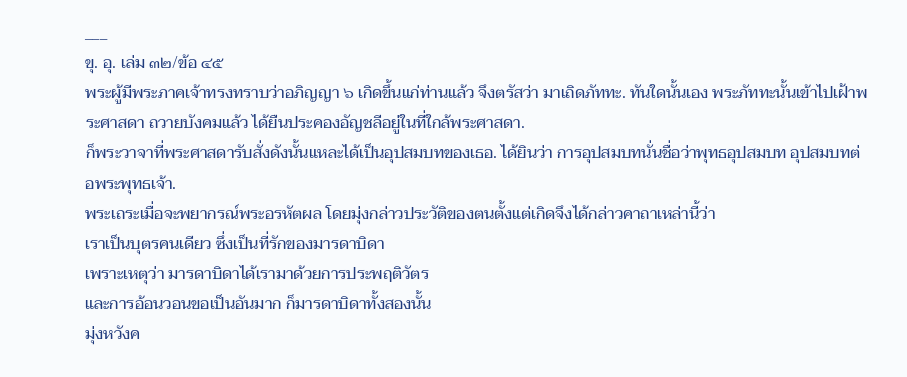___
ขุ. อุ. เล่ม ๓๒/ข้อ ๔๕
พระผู้มีพระภาคเจ้าทรงทราบว่าอภิญญา ๖ เกิดขึ้นแก่ท่านแล้ว จึงตรัสว่า มาเถิดภัททะ. ทันใดนั้นเอง พระภัททะนั้นเข้าไปเฝ้าพระศาสดา ถวายบังคมแล้ว ได้ยืนประคองอัญชลีอยู่ในที่ใกล้พระศาสดา.
ก็พระวาจาที่พระศาสดารับสั่งดังนั้นแหละได้เป็นอุปสมบทของเธอ. ได้ยินว่า การอุปสมบทนั่นชื่อว่าพุทธอุปสมบท อุปสมบทต่อพระพุทธเจ้า.
พระเถระเมื่อจะพยากรณ์พระอรหัตผล โดยมุ่งกล่าวประวัติของตนตั้งแต่เกิดจึงได้กล่าวคาถาเหล่านี้ว่า
เราเป็นบุตรคนเดียว ซึ่งเป็นที่รักของมารดาบิดา
เพราะเหตุว่า มารดาบิดาได้เรามาด้วยการประพฤติวัตร
และการอ้อนวอนขอเป็นอันมาก ก็มารดาบิดาทั้งสองนั้น
มุ่งหวังค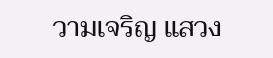วามเจริญ แสวง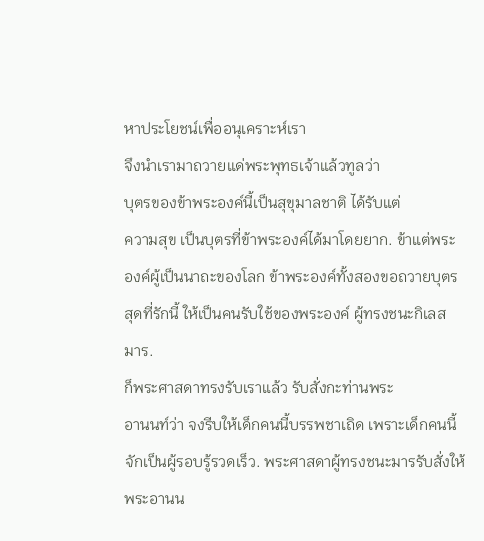หาประโยชน์เพื่ออนุเคราะห์เรา
จึงนำเรามาถวายแด่พระพุทธเจ้าแล้วทูลว่า
บุตรของข้าพระองค์นี้เป็นสุขุมาลชาติ ได้รับแต่
ความสุข เป็นบุตรที่ข้าพระองค์ได้มาโดยยาก. ข้าแต่พระ
องค์ผู้เป็นนาถะของโลก ข้าพระองค์ทั้งสองขอถวายบุตร
สุดที่รักนี้ ให้เป็นคนรับใช้ของพระองค์ ผู้ทรงชนะกิเลส
มาร.
ก็พระศาสดาทรงรับเราแล้ว รับสั่งกะท่านพระ
อานนท์ว่า จงรีบให้เด็กคนนี้บรรพชาเถิด เพราะเด็กคนนี้
จักเป็นผู้รอบรู้รวดเร็ว. พระศาสดาผู้ทรงชนะมารรับสั่งให้
พระอานน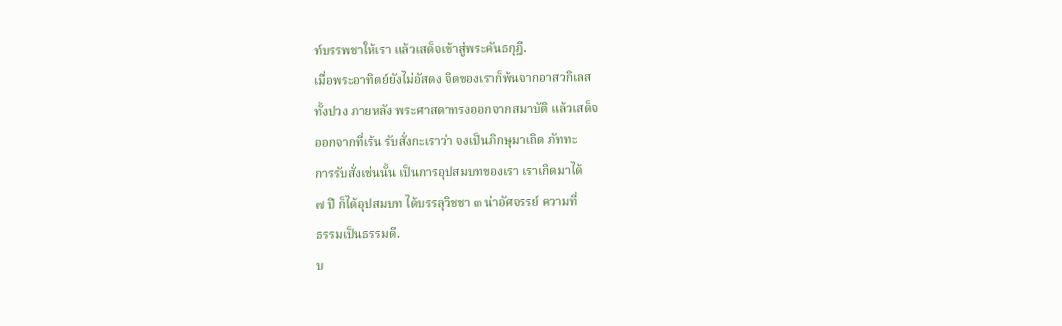ท์บรรพชาให้เรา แล้วเสด็จเข้าสู่พระคันธกุฎี.
เมื่อพระอาทิตย์ยังไม่อัสดง จิตของเราก็พ้นจากอาสวกิเลส
ทั้งปวง ภายหลัง พระศาสดาทรงออกจากสมาบัติ แล้วเสด็จ
ออกจากที่เร้น รับสั่งกะเราว่า จงเป็นภิกษุมาเถิด ภัททะ
การรับสั่งเช่นนั้น เป็นการอุปสมบทของเรา เราเกิดมาได้
๗ ปี ก็ได้อุปสมบท ได้บรรลุวิชชา ๓ น่าอัศจรรย์ ความที่
ธรรมเป็นธรรมดี.
บ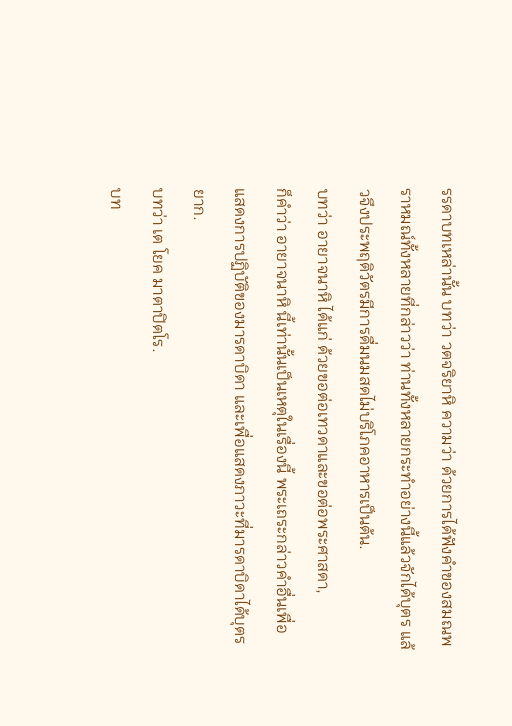รรดาบทเหล่านั้น บทว่า วตจริยาหิ ความว่า ด้วยการได้ฟังคำของสมณพราหมณ์ทั้งหลายที่กล่าวว่า ท่านทั้งหลายกระทำอย่างนี้แล้วจักได้บุตร แล้วจึงประพฤติวัตรมีการดื่มนมสดไม่บริโภคอาหารเป็นต้น.
บทว่า อายาจนาหิ ได้แก่ ด้วยขอต่อเทวดาและขอต่อพระศาสดา,
ก็คำว่า อายาจนาหิ นี้เท่านั้นเป็นเหตุในเรื่องนี้ พระเถระกล่าวคำอื่นเพื่อแสดงการปฏิบัติของมารดาบิดา และเพื่อแสดงภาวะที่มารดาบิดาได้บุตรยาก.
บทว่า เต โยค มาตาปิตโร.
บท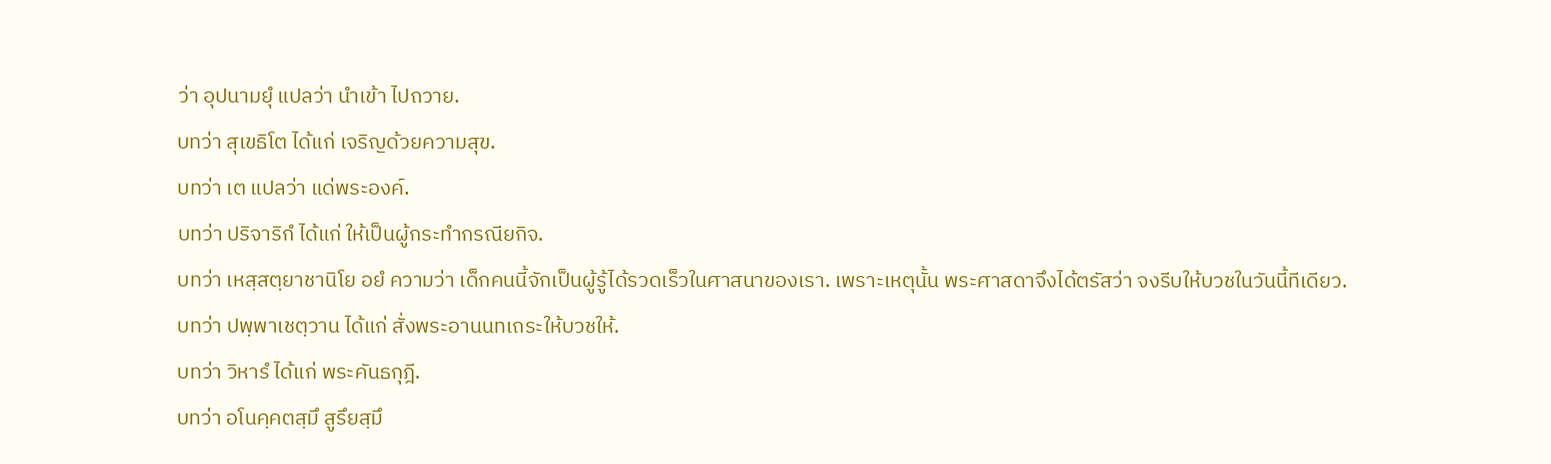ว่า อุปนามยุํ แปลว่า นำเข้า ไปถวาย.
บทว่า สุเขธิโต ได้แก่ เจริญด้วยความสุข.
บทว่า เต แปลว่า แด่พระองค์.
บทว่า ปริจาริกํ ได้แก่ ให้เป็นผู้กระทำกรณียกิจ.
บทว่า เหสฺสตฺยาชานิโย อยํ ความว่า เด็กคนนี้จักเป็นผู้รู้ได้รวดเร็วในศาสนาของเรา. เพราะเหตุนั้น พระศาสดาจึงได้ตรัสว่า จงรีบให้บวชในวันนี้ทีเดียว.
บทว่า ปพฺพาเชตฺวาน ได้แก่ สั่งพระอานนทเถระให้บวชให้.
บทว่า วิหารํ ได้แก่ พระคันธกุฎี.
บทว่า อโนคฺคตสฺมึ สูรึยสฺมึ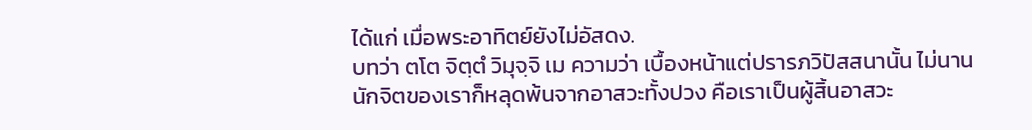ได้แก่ เมื่อพระอาทิตย์ยังไม่อัสดง.
บทว่า ตโต จิตฺตํ วิมุจฺจิ เม ความว่า เบื้องหน้าแต่ปรารภวิปัสสนานั้น ไม่นานนักจิตของเราก็หลุดพ้นจากอาสวะทั้งปวง คือเราเป็นผู้สิ้นอาสวะ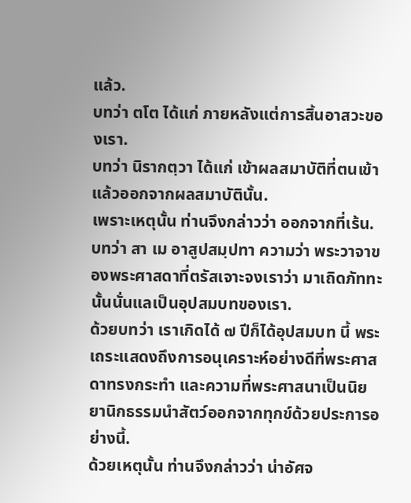แล้ว.
บทว่า ตโต ได้แก่ ภายหลังแต่การสิ้นอาสวะของเรา.
บทว่า นิรากตฺวา ได้แก่ เข้าผลสมาบัติที่ตนเข้าแล้วออกจากผลสมาบัตินั้น.
เพราะเหตุนั้น ท่านจึงกล่าวว่า ออกจากที่เร้น.
บทว่า สา เม อาสูปสมฺปทา ความว่า พระวาจาของพระศาสดาที่ตรัสเจาะจงเราว่า มาเถิดภัททะ นั้นนั่นแลเป็นอุปสมบทของเรา.
ด้วยบทว่า เราเกิดได้ ๗ ปีก็ได้อุปสมบท นี้ พระเถระแสดงถึงการอนุเคราะห์อย่างดีที่พระศาสดาทรงกระทำ และความที่พระศาสนาเป็นนิยยานิกธรรมนำสัตว์ออกจากทุกข์ด้วยประการอย่างนี้.
ด้วยเหตุนั้น ท่านจึงกล่าวว่า น่าอัศจ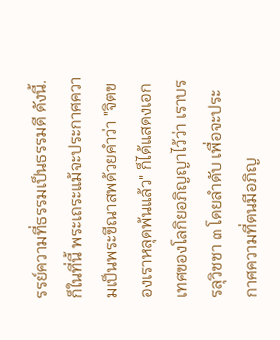รรย์ความที่ธรรมเป็นธรรมดี ดังนี้.
ก็ในที่นี้ พระเถระแม้จะประกาศความเป็นพระขีณาสพด้วยคำว่า "จิตของเราหลุดพ้นแล้ว" ก็ได้แสดงเอกเทศของโลกิยอภิญญาไว้ว่า เราบรรลุวิชชา ๓ โดยลำดับ เพื่อจะประกาศความที่ตนมีอภิญ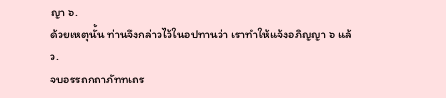ญา ๖.
ด้วยเหตุนั้น ท่านจึงกล่าวไว้ในอปทานว่า เราทำให้แจ้งอภิญญา ๖ แล้ว.
จบอรรถกถาภัททเถร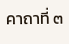คาถาที่ ๓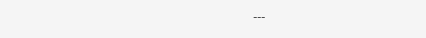---